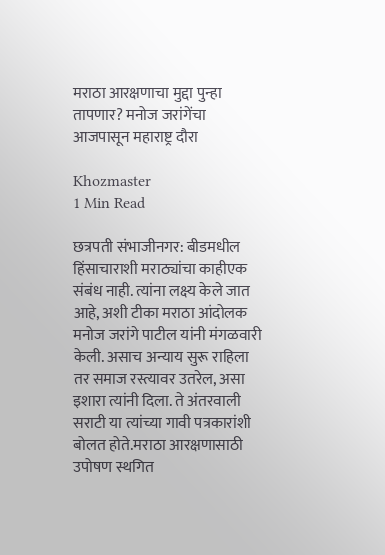मराठा आरक्षणाचा मुद्दा पुन्हा तापणार? मनोज जरांगेंचा आजपासून महाराष्ट्र दौरा

Khozmaster
1 Min Read

छत्रपती संभाजीनगर: बीडमधील हिंसाचाराशी मराठ्यांचा काहीएक संबंध नाही. त्यांना लक्ष्य केले जात आहे, अशी टीका मराठा आंदोलक मनोज जरांगे पाटील यांनी मंगळवारी केली. असाच अन्याय सुरू राहिला तर समाज रस्त्यावर उतरेल, असा इशारा त्यांनी दिला. ते अंतरवाली सराटी या त्यांच्या गावी पत्रकारांशी बोलत होते.मराठा आरक्षणासाठी उपोषण स्थगित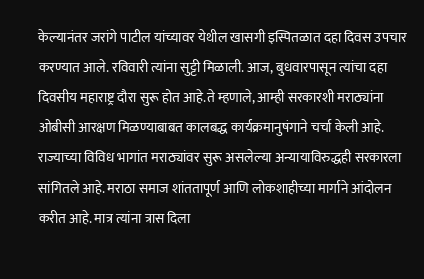केल्यानंतर जरांगे पाटील यांच्यावर येथील खासगी इस्पितळात दहा दिवस उपचार करण्यात आले. रविवारी त्यांना सुट्टी मिळाली. आज, बुधवारपासून त्यांचा दहा दिवसीय महाराष्ट्र दौरा सुरू होत आहे.ते म्हणाले, आम्ही सरकारशी मराठ्यांना ओबीसी आरक्षण मिळण्याबाबत कालबद्ध कार्यक्रमानुषंगाने चर्चा केली आहे. राज्याच्या विविध भागांत मराठ्यांवर सुरू असलेल्या अन्यायाविरुद्धही सरकारला सांगितले आहे. मराठा समाज शांततापूर्ण आणि लोकशाहीच्या मार्गाने आंदोलन करीत आहे. मात्र त्यांना त्रास दिला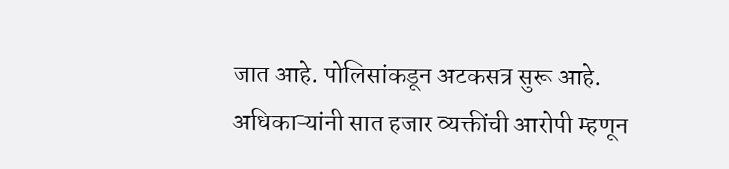जात आहे. पोलिसांकडून अटकसत्र सुरू आहे. अधिकाऱ्यांनी सात हजार व्यक्तींची आरोपी म्हणून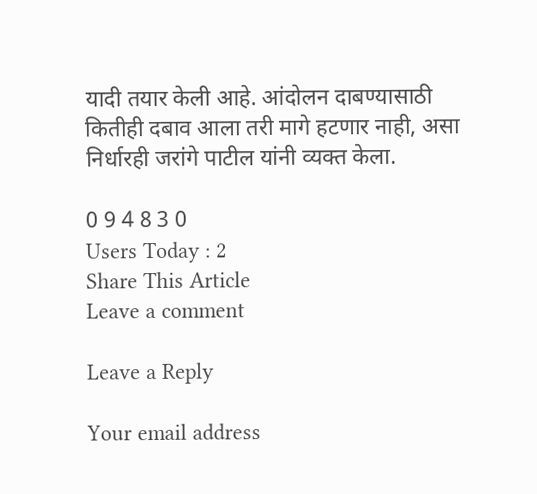यादी तयार केली आहे. आंदोलन दाबण्यासाठी कितीही दबाव आला तरी मागे हटणार नाही, असा निर्धारही जरांगे पाटील यांनी व्यक्त केला.

0 9 4 8 3 0
Users Today : 2
Share This Article
Leave a comment

Leave a Reply

Your email address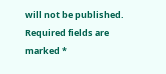will not be published. Required fields are marked *